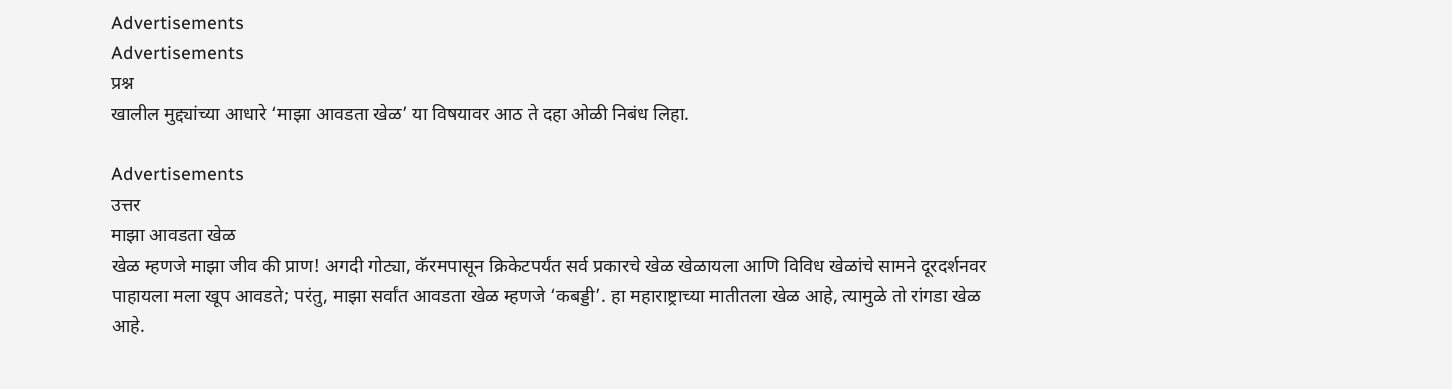Advertisements
Advertisements
प्रश्न
खालील मुद्द्यांच्या आधारे ‘माझा आवडता खेळ’ या विषयावर आठ ते दहा ओळी निबंध लिहा.

Advertisements
उत्तर
माझा आवडता खेळ
खेळ म्हणजे माझा जीव की प्राण! अगदी गोट्या, कॅरमपासून क्रिकेटपर्यंत सर्व प्रकारचे खेळ खेळायला आणि विविध खेळांचे सामने दूरदर्शनवर पाहायला मला खूप आवडते; परंतु, माझा सर्वांत आवडता खेळ म्हणजे ‘कबड्डी’. हा महाराष्ट्राच्या मातीतला खेळ आहे, त्यामुळे तो रांगडा खेळ आहे.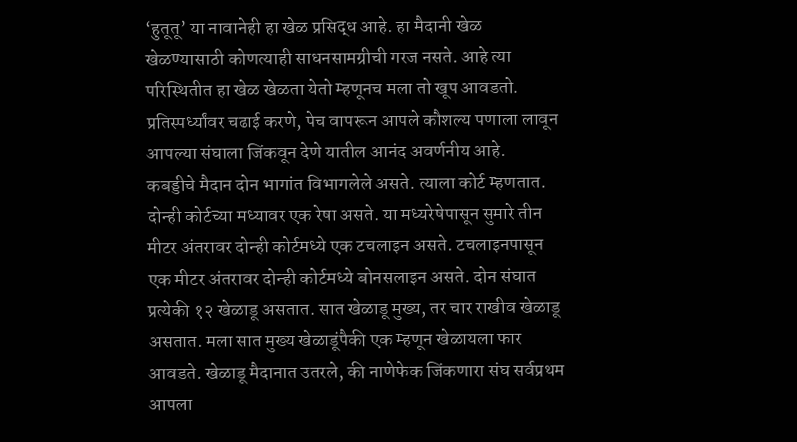‘हुतूतू’ या नावानेही हा खेळ प्रसिद्ध आहे. हा मैदानी खेळ खेळण्यासाठी कोणत्याही साधनसामग्रीची गरज नसते. आहे त्या परिस्थितीत हा खेळ खेळता येतो म्हणूनच मला तो खूप आवडतो. प्रतिस्पर्ध्यांवर चढाई करणे, पेच वापरून आपले कौशल्य पणाला लावून आपल्या संघाला जिंकवून देणे यातील आनंद अवर्णनीय आहे.
कबड्डीचे मैदान दोन भागांत विभागलेले असते. त्याला कोर्ट म्हणतात. दोन्ही कोर्टच्या मध्यावर एक रेषा असते. या मध्यरेषेपासून सुमारे तीन मीटर अंतरावर दोन्ही कोर्टमध्ये एक टचलाइन असते. टचलाइनपासून एक मीटर अंतरावर दोन्ही कोर्टमध्ये बोनसलाइन असते. दोन संघात प्रत्येकी १२ खेळाडू असतात. सात खेळाडू मुख्य, तर चार राखीव खेळाडू असतात. मला सात मुख्य खेळाडूंपैकी एक म्हणून खेळायला फार आवडते. खेळाडू मैदानात उतरले, की नाणेफेक जिंकणारा संघ सर्वप्रथम आपला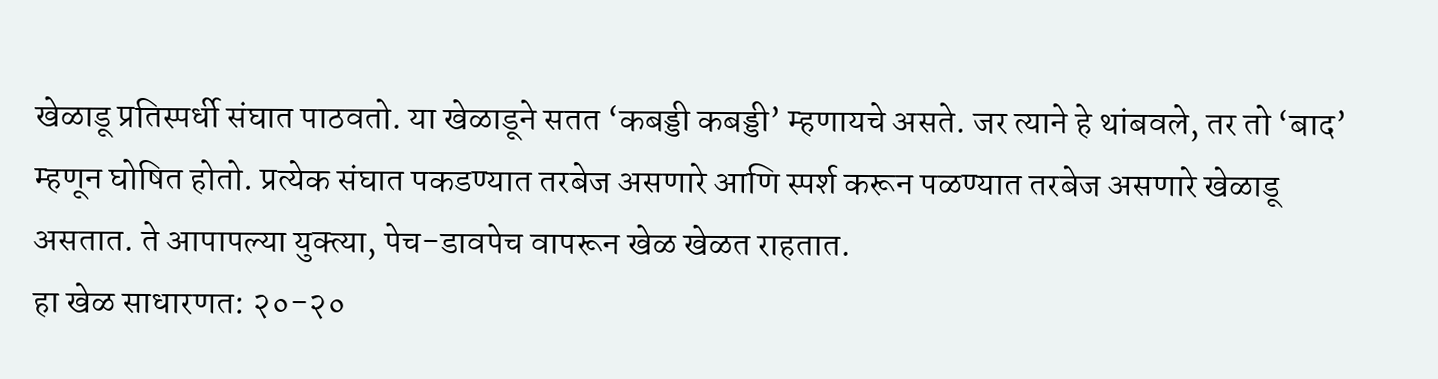खेळाडू प्रतिस्पर्धी संघात पाठवतो. या खेळाडूने सतत ‘कबड्डी कबड्डी’ म्हणायचे असते. जर त्याने हे थांबवले, तर तो ‘बाद’ म्हणून घोषित होतो. प्रत्येक संघात पकडण्यात तरबेज असणारे आणि स्पर्श करून पळण्यात तरबेज असणारे खेळाडू असतात. ते आपापल्या युक्त्या, पेच-डावपेच वापरून खेळ खेळत राहतात.
हा खेळ साधारणत: २०-२०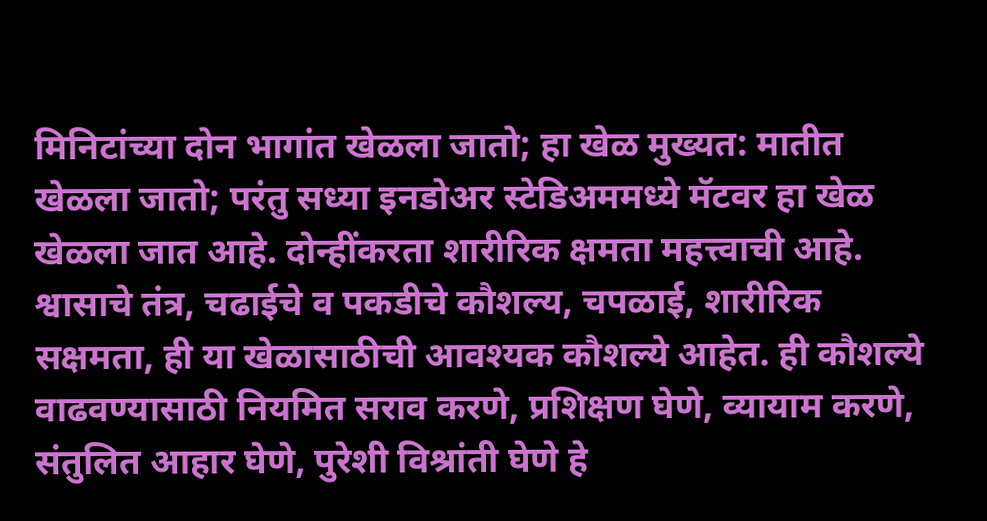मिनिटांच्या दोन भागांत खेळला जातो; हा खेळ मुख्यत: मातीत खेळला जातो; परंतु सध्या इनडोअर स्टेडिअममध्ये मॅटवर हा खेळ खेळला जात आहे. दोन्हींकरता शारीरिक क्षमता महत्त्वाची आहे. श्वासाचे तंत्र, चढाईचे व पकडीचे कौशल्य, चपळाई, शारीरिक सक्षमता, ही या खेळासाठीची आवश्यक कौशल्ये आहेत. ही कौशल्ये वाढवण्यासाठी नियमित सराव करणे, प्रशिक्षण घेणे, व्यायाम करणे, संतुलित आहार घेणे, पुरेशी विश्रांती घेणे हे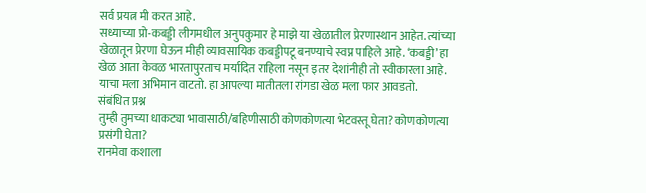सर्व प्रयत्न मी करत आहे.
सध्याच्या प्रो-कबड्डी लीगमधील अनुपकुमार हे माझे या खेळातील प्रेरणास्थान आहेत. त्यांच्या खेळातून प्रेरणा घेऊन मीही व्यावसायिक कबड्डीपटू बनण्याचे स्वप्न पाहिले आहे. ‘कबड्डी’ हा खेळ आता केवळ भारतापुरताच मर्यादित राहिला नसून इतर देशांनीही तो स्वीकारला आहे. याचा मला अभिमान वाटतो. हा आपल्या मातीतला रांगडा खेळ मला फार आवडतो.
संबंधित प्रश्न
तुम्ही तुमच्या धाकट्या भावासाठी/बहिणीसाठी कोणकोणत्या भेटवस्तू घेता? कोणकोणत्या प्रसंगी घेता?
रानमेवा कशाला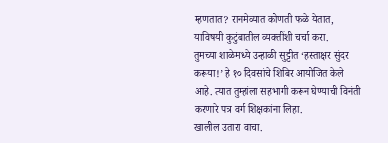म्हणतात? रानमेव्यात कोणती फळे येतात, याविषयी कुटुंबातील व्यक्तींशी चर्चा करा.
तुमच्या शाळेमध्ये उन्हाळी सुट्टीत ‘हस्ताक्षर सुंदर करूया!’ हे १० दिवसांचे शिबिर आयोजित केले आहे. त्यात तुम्हांला सहभागी करून घेण्याची विनंती करणारे पत्र वर्ग शिक्षकांना लिहा.
खालील उतारा वाचा.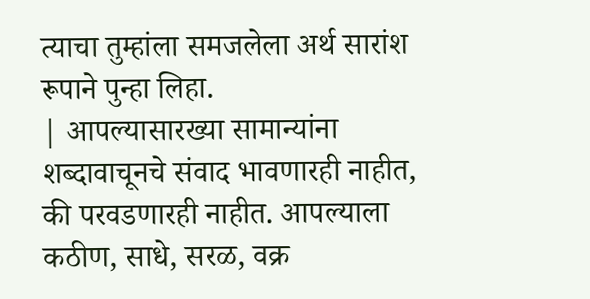त्याचा तुम्हांला समजलेला अर्थ सारांश रूपाने पुन्हा लिहा.
| आपल्यासारख्या सामान्यांना शब्दावाचूनचे संवाद भावणारही नाहीत, की परवडणारही नाहीत. आपल्याला कठीण, साधे, सरळ, वक्र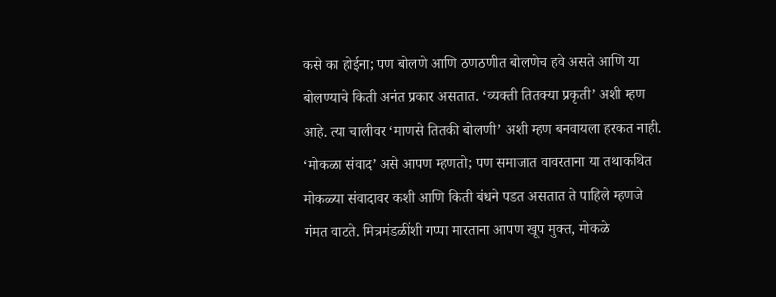कसे का होईना; पण बोलणे आणि ठणठणीत बोलणेच हवे असते आणि या बोलण्याचे किती अनंत प्रकार असतात. ‘व्यक्ती तितक्या प्रकृती’ अशी म्हण आहे. त्या चालीवर ‘माणसे तितकी बोलणी’ अशी म्हण बनवायला हरकत नाही. ‘मोकळा संवाद’ असे आपण म्हणतो; पण समाजात वावरताना या तथाकथित मोकळ्या संवादावर कशी आणि किती बंधने पडत असतात ते पाहिले म्हणजे गंमत वाटते. मित्रमंडळींशी गप्पा मारताना आपण खूप मुक्त, मोकळे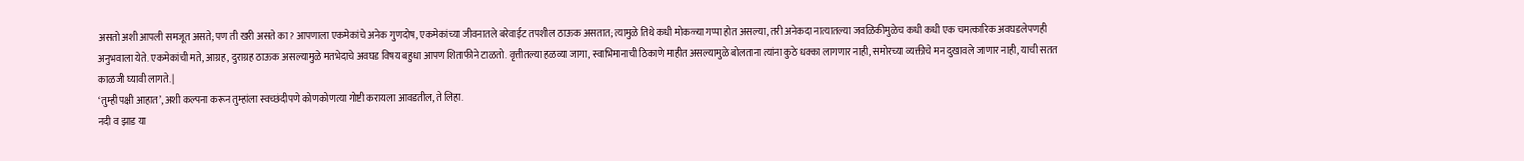असतो अशी आपली समजूत असते; पण ती खरी असते का? आपणाला एकमेकांचे अनेक गुणदोष, एकमेकांच्या जीवनातले बरेवाईट तपशील ठाऊक असतात; त्यामुळे तिथे कधी मोकळ्या गप्पा होत असल्या, तरी अनेकदा नात्यातल्या जवळिकीमुळेच कधी कधी एक चमत्कारिक अवघडलेपणही अनुभवाला येते. एकमेकांची मते, आग्रह, दुराग्रह ठाऊक असल्यामुळे मतभेदाचे अवघड विषय बहुधा आपण शिताफीने टाळतो. वृत्तीतल्या हळव्या जागा, स्वाभिमानाची ठिकाणे माहीत असल्यामुळे बोलताना त्यांना कुठे धक्का लागणार नाही, समोरच्या व्यक्तीचे मन दुखावले जाणार नाही, याची सतत काळजी घ्यावी लागते. |
‘तुम्ही पक्षी आहात’, अशी कल्पना करून तुम्हांला स्वच्छंदीपणे कोणकोणत्या गोष्टी करायला आवडतील, ते लिहा.
नदी व झाड या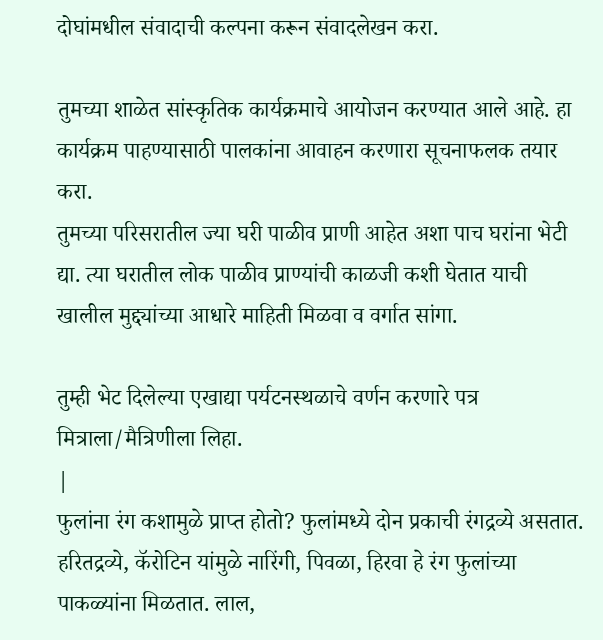दोघांमधील संवादाची कल्पना करून संवादलेखन करा.

तुमच्या शाळेत सांस्कृतिक कार्यक्रमाचे आयोजन करण्यात आले आहे. हा कार्यक्रम पाहण्यासाठी पालकांना आवाहन करणारा सूचनाफलक तयार करा.
तुमच्या परिसरातील ज्या घरी पाळीव प्राणी आहेत अशा पाच घरांना भेटी द्या. त्या घरातील लोक पाळीव प्राण्यांची काळजी कशी घेतात याची खालील मुद्द्यांच्या आधारे माहिती मिळवा व वर्गात सांगा.

तुम्ही भेट दिलेल्या एखाद्या पर्यटनस्थळाचे वर्णन करणारे पत्र मित्राला/मैत्रिणीला लिहा.
|
फुलांना रंग कशामुळे प्राप्त होतो? फुलांमध्ये दोन प्रकाची रंगद्रव्ये असतात. हरितद्रव्ये, कॅरोटिन यांमुळे नारिंगी, पिवळा, हिरवा हे रंग फुलांच्या पाकळ्यांना मिळतात. लाल,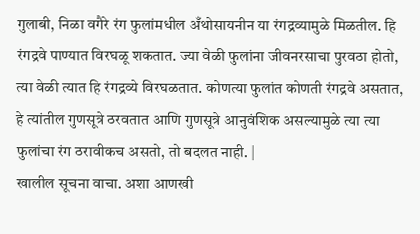गुलाबी, निळा वगैरे रंग फुलांमधील अँथोसायनीन या रंगद्रव्यामुळे मिळतील. हि रंगद्रवे पाण्यात विरघळू शकतात. ज्या वेळी फुलांना जीवनरसाचा पुरवठा होतो, त्या वेळी त्यात हि रंगद्रव्ये विरघळतात. कोणत्या फुलांत कोणती रंगद्रवे असतात, हे त्यांतील गुणसूत्रे ठरवतात आणि गुणसूत्रे आनुवंशिक असल्यामुळे त्या त्या फुलांचा रंग ठरावीकच असतो, तो बदलत नाही. |
खालील सूचना वाचा. अशा आणखी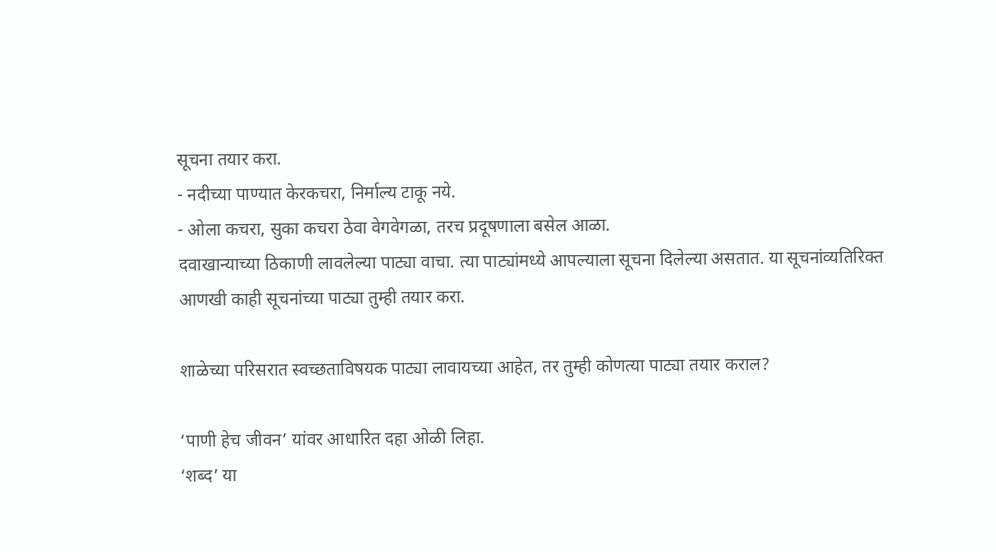सूचना तयार करा.
- नदीच्या पाण्यात केरकचरा, निर्माल्य टाकू नये.
- ओला कचरा, सुका कचरा ठेवा वेगवेगळा, तरच प्रदूषणाला बसेल आळा.
दवाखान्याच्या ठिकाणी लावलेल्या पाट्या वाचा. त्या पाट्यांमध्ये आपल्याला सूचना दिलेल्या असतात. या सूचनांव्यतिरिक्त आणखी काही सूचनांच्या पाट्या तुम्ही तयार करा.

शाळेच्या परिसरात स्वच्छताविषयक पाट्या लावायच्या आहेत, तर तुम्ही कोणत्या पाट्या तयार कराल?

‘पाणी हेच जीवन’ यांवर आधारित दहा ओळी लिहा.
‘शब्द’ या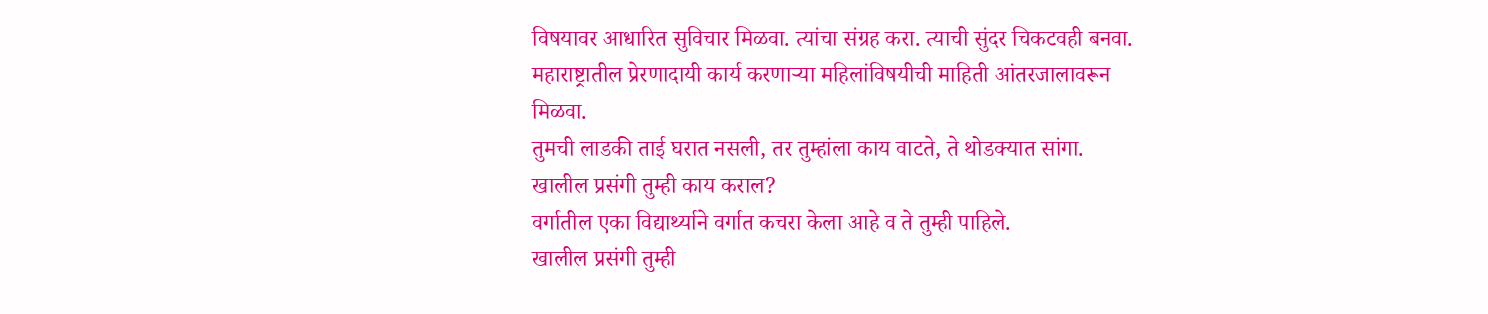विषयावर आधारित सुविचार मिळवा. त्यांचा संग्रह करा. त्याची सुंदर चिकटवही बनवा.
महाराष्ट्रातील प्रेरणादायी कार्य करणाऱ्या महिलांविषयीची माहिती आंतरजालावरून मिळवा.
तुमची लाडकी ताई घरात नसली, तर तुम्हांला काय वाटते, ते थोडक्यात सांगा.
खालील प्रसंगी तुम्ही काय कराल?
वर्गातील एका विद्यार्थ्याने वर्गात कचरा केला आहे व ते तुम्ही पाहिले.
खालील प्रसंगी तुम्ही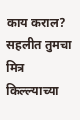काय कराल?
सहलीत तुमचा मित्र किल्ल्याच्या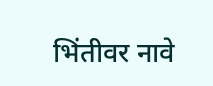भिंतीवर नावे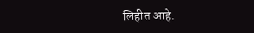लिहीत आहे.